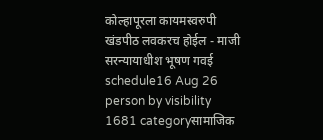कोल्हापूरला कायमस्वरुपी खंडपीठ लवकरच होईल - माजी सरन्यायाधीश भूषण गवई
schedule16 Aug 26 person by visibility 1681 categoryसामाजिक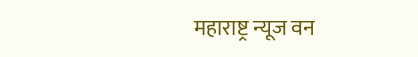महाराष्ट्र न्यूज वन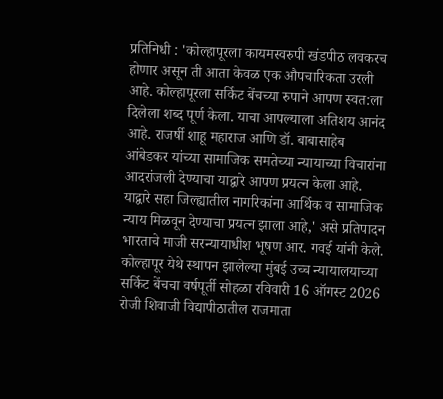प्रतिनिधी : 'कोल्हापूरला कायमस्वरुपी खंडपीठ लवकरच होणार असून ती आता केवळ एक औपचारिकता उरली आहे. कोल्हापूरला सर्किट बेंचच्या रुपाने आपण स्वत:ला दिलेला शब्द पूर्ण केला. याचा आपल्याला अतिशय आनंद आहे. राजर्षी शाहू महाराज आणि डॉ. बाबासाहेब आंबेडकर यांच्या सामाजिक समतेच्या न्यायाच्या विचारांना आदरांजली देण्याचा याद्वारे आपण प्रयत्न केला आहे. याद्वारे सहा जिल्ह्यातील नागरिकांना आर्थिक व सामाजिक न्याय मिळवून देण्याचा प्रयत्न झाला आहे,' असे प्रतिपादन भारताचे माजी सरन्यायाधीश भूषण आर. गवई यांनी केले.
कोल्हापूर येथे स्थापन झालेल्या मुंबई उच्च न्यायालयाच्या सर्किट बेंचचा वर्षपूर्ती सोहळा रविवारी 16 ऑगस्ट 2026 रोजी शिवाजी विद्यापीठातील राजमाता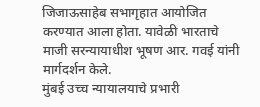जिजाऊसाहेब सभागृहात आयोजित करण्यात आला होता. यावेळी भारताचे माजी सरन्यायाधीश भूषण आर. गवई यांनी मार्गदर्शन केले.
मुंबई उच्च न्यायालयाचे प्रभारी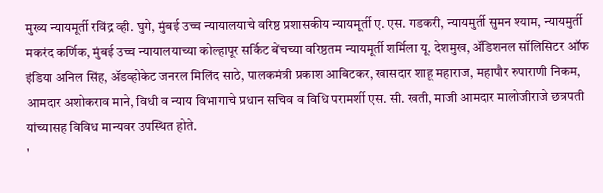मुख्य न्यायमूर्ती रविंद्र व्ही. घुगे, मुंबई उच्च न्यायालयाचे वरिष्ठ प्रशासकीय न्यायमूर्ती ए. एस. गडकरी, न्यायमुर्ती सुमन श्याम, न्यायमुर्ती मकरंद कर्णिक, मुंबई उच्च न्यायालयाच्या कोल्हापूर सर्किट बेंचच्या वरिष्ठतम न्यायमूर्ती शर्मिला यू. देशमुख, ॲडिशनल सॉलिसिटर ऑफ इंडिया अनिल सिंह, ॲडव्होकेट जनरल मिलिंद साठे, पालकमंत्री प्रकाश आबिटकर, खासदार शाहू महाराज, महापौर रुपाराणी निकम, आमदार अशोकराव माने, विधी व न्याय विभागाचे प्रधान सचिव व विधि परामर्शी एस. सी. खती, माजी आमदार मालोजीराजे छत्रपती यांच्यासह विविध मान्यवर उपस्थित होते.
'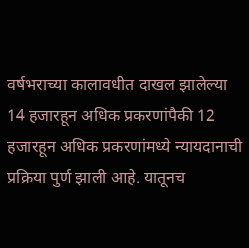वर्षभराच्या कालावधीत दाखल झालेल्या 14 हजारहून अधिक प्रकरणांपैकी 12 हजारहून अधिक प्रकरणांमध्ये न्यायदानाची प्रक्रिया पुर्ण झाली आहे. यातूनच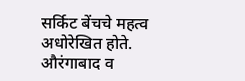सर्किट बेंचचे महत्व अधोरेखित होते. औरंगाबाद व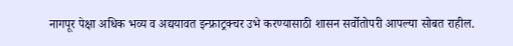नागपूर पेक्षा अधिक भव्य व अद्ययावत इन्फ्राट्रक्चर उभे करण्यासाठी शासन सर्वोतोपरी आपल्या सोबत राहील.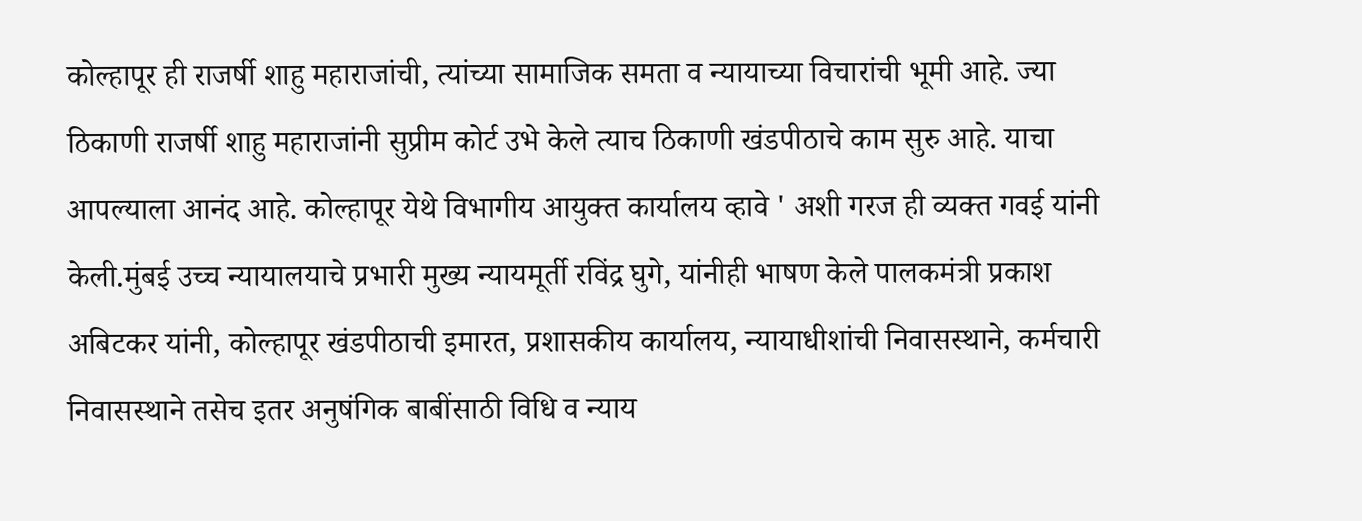कोल्हापूर ही राजर्षी शाहु महाराजांची, त्यांच्या सामाजिक समता व न्यायाच्या विचारांची भूमी आहे. ज्या ठिकाणी राजर्षी शाहु महाराजांनी सुप्रीम कोर्ट उभे केले त्याच ठिकाणी खंडपीठाचे काम सुरु आहे. याचा आपल्याला आनंद आहे. कोल्हापूर येथे विभागीय आयुक्त कार्यालय व्हावे ' अशी गरज ही व्यक्त गवई यांनी केली.मुंबई उच्च न्यायालयाचे प्रभारी मुख्य न्यायमूर्ती रविंद्र घुगे, यांनीही भाषण केले पालकमंत्री प्रकाश अबिटकर यांनी, कोल्हापूर खंडपीठाची इमारत, प्रशासकीय कार्यालय, न्यायाधीशांची निवासस्थाने, कर्मचारी निवासस्थाने तसेच इतर अनुषंगिक बाबींसाठी विधि व न्याय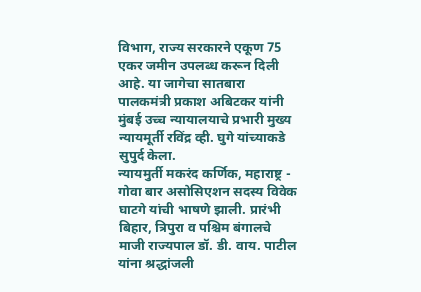विभाग, राज्य सरकारने एकूण 75 एकर जमीन उपलब्ध करून दिली आहे. या जागेचा सातबारा पालकमंत्री प्रकाश अबिटकर यांनी मुंबई उच्च न्यायालयाचे प्रभारी मुख्य न्यायमूर्ती रविंद्र व्ही. घुगे यांच्याकडे सुपुर्द केला.
न्यायमुर्ती मकरंद कर्णिक, महाराष्ट्र - गोवा बार असोसिएशन सदस्य विवेक घाटगे यांची भाषणे झाली. प्रारंभी बिहार, त्रिपुरा व पश्चिम बंगालचे माजी राज्यपाल डॉ. डी. वाय. पाटील यांना श्रद्धांजली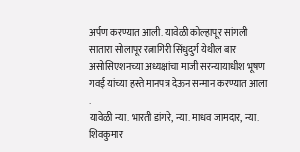अर्पण करण्यात आली. यावेळी कोल्हापूर सांगली सातारा सोलापूर रत्नागिरी सिंधुदुर्ग येथील बार असोसिएशनच्या अध्यक्षांचा माजी सरन्यायाधीश भूषण गवई यांच्या हस्ते मानपत्र देऊन सन्मान करण्यात आला .
यावेळी न्या. भारती डांगरे, न्या. माधव जामदार, न्या. शिवकुमार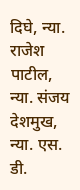दिघे, न्या. राजेश पाटील, न्या. संजय देशमुख, न्या. एस. डी.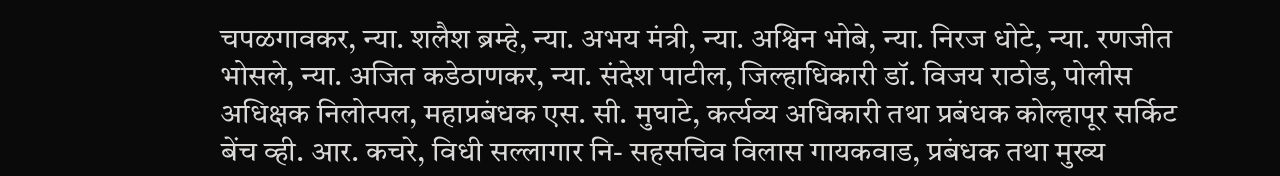चपळगावकर, न्या. शलैश ब्रम्हे, न्या. अभय मंत्री, न्या. अश्विन भोबे, न्या. निरज धोटे, न्या. रणजीत भोसले, न्या. अजित कडेठाणकर, न्या. संदेश पाटील, जिल्हाधिकारी डॉ. विजय राठोड, पोलीस अधिक्षक निलोत्पल, महाप्रबंधक एस. सी. मुघाटे, कर्त्यव्य अधिकारी तथा प्रबंधक कोल्हापूर सर्किट बेंच व्ही. आर. कचरे, विधी सल्लागार नि- सहसचिव विलास गायकवाड, प्रबंधक तथा मुख्य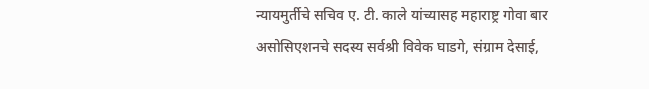न्यायमुर्तीचे सचिव ए. टी. काले यांच्यासह महाराष्ट्र गोवा बार असोसिएशनचे सदस्य सर्वश्री विवेक घाडगे, संग्राम देसाई,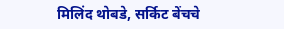मिलिंद थोबडे, सर्किट बेंचचे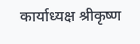कार्याध्यक्ष श्रीकृष्ण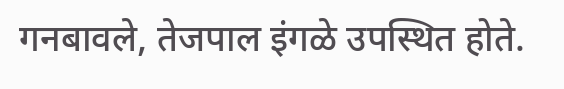गनबावले, तेजपाल इंगळे उपस्थित होते.